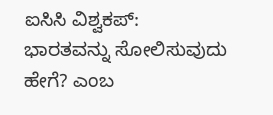ಐಸಿಸಿ ವಿಶ್ವಕಪ್: ಭಾರತವನ್ನು ಸೋಲಿಸುವುದು ಹೇಗೆ? ಎಂಬ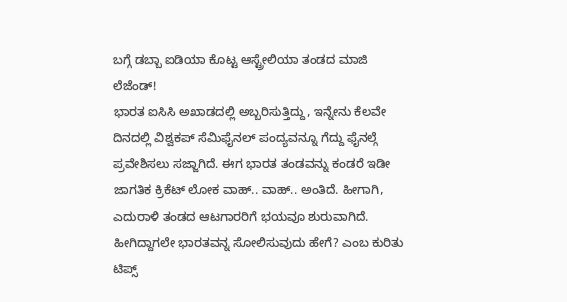ಬಗ್ಗೆ ಡಬ್ಬಾ ಐಡಿಯಾ ಕೊಟ್ಟ ಆಸ್ಟ್ರೇಲಿಯಾ ತಂಡದ ಮಾಜಿ ಲೆಜೆಂಡ್!
ಭಾರತ ಐಸಿಸಿ ಅಖಾಡದಲ್ಲಿ ಅಬ್ಬರಿಸುತ್ತಿದ್ದು, ಇನ್ನೇನು ಕೆಲವೇ ದಿನದಲ್ಲಿ ವಿಶ್ವಕಪ್ ಸೆಮಿಫೈನಲ್ ಪಂದ್ಯವನ್ನೂ ಗೆದ್ದು ಫೈನಲ್ಗೆ ಪ್ರವೇಶಿಸಲು ಸಜ್ಜಾಗಿದೆ. ಈಗ ಭಾರತ ತಂಡವನ್ನು ಕಂಡರೆ ಇಡೀ ಜಾಗತಿಕ ಕ್ರಿಕೆಟ್ ಲೋಕ ವಾಹ್.. ವಾಹ್.. ಅಂತಿದೆ. ಹೀಗಾಗಿ, ಎದುರಾಳಿ ತಂಡದ ಆಟಗಾರರಿಗೆ ಭಯವೂ ಶುರುವಾಗಿದೆ. ಹೀಗಿದ್ದಾಗಲೇ ಭಾರತವನ್ನ ಸೋಲಿಸುವುದು ಹೇಗೆ? ಎಂಬ ಕುರಿತು ಟಿಪ್ಸ್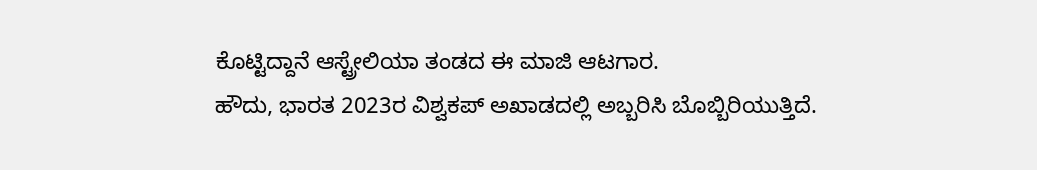ಕೊಟ್ಟಿದ್ದಾನೆ ಆಸ್ಟ್ರೇಲಿಯಾ ತಂಡದ ಈ ಮಾಜಿ ಆಟಗಾರ.
ಹೌದು, ಭಾರತ 2023ರ ವಿಶ್ವಕಪ್ ಅಖಾಡದಲ್ಲಿ ಅಬ್ಬರಿಸಿ ಬೊಬ್ಬಿರಿಯುತ್ತಿದೆ.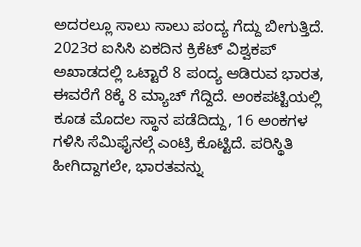ಅದರಲ್ಲೂ ಸಾಲು ಸಾಲು ಪಂದ್ಯ ಗೆದ್ದು ಬೀಗುತ್ತಿದೆ. 2023ರ ಐಸಿಸಿ ಏಕದಿನ ಕ್ರಿಕೆಟ್ ವಿಶ್ವಕಪ್ ಅಖಾಡದಲ್ಲಿ ಒಟ್ಟಾರೆ 8 ಪಂದ್ಯ ಆಡಿರುವ ಭಾರತ, ಈವರೆಗೆ 8ಕ್ಕೆ 8 ಮ್ಯಾಚ್ ಗೆದ್ದಿದೆ. ಅಂಕಪಟ್ಟಿಯಲ್ಲಿ ಕೂಡ ಮೊದಲ ಸ್ಥಾನ ಪಡೆದಿದ್ದು, 16 ಅಂಕಗಳ ಗಳಿಸಿ ಸೆಮಿಫೈನಲ್ಗೆ ಎಂಟ್ರಿ ಕೊಟ್ಟಿದೆ. ಪರಿಸ್ಥಿತಿ ಹೀಗಿದ್ದಾಗಲೇ, ಭಾರತವನ್ನು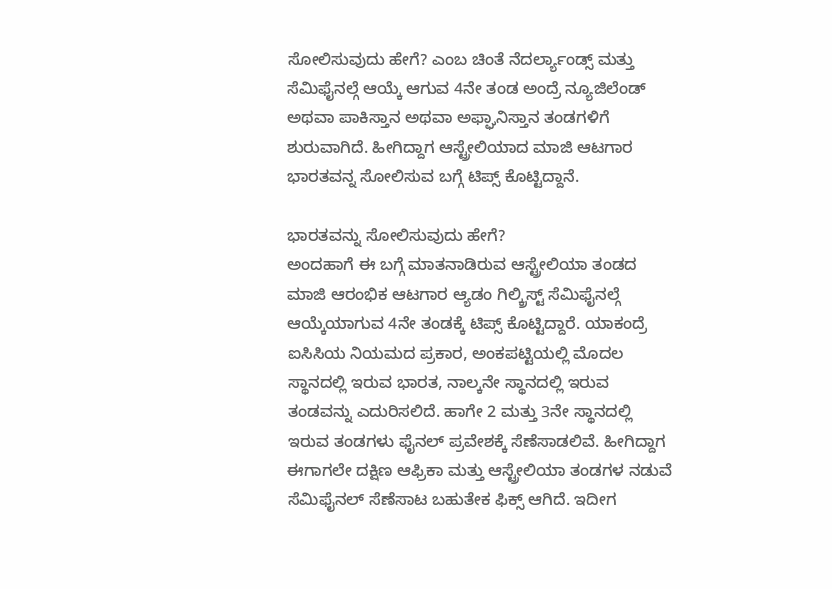ಸೋಲಿಸುವುದು ಹೇಗೆ? ಎಂಬ ಚಿಂತೆ ನೆದರ್ಲ್ಯಾಂಡ್ಸ್ ಮತ್ತು ಸೆಮಿಫೈನಲ್ಗೆ ಆಯ್ಕೆ ಆಗುವ 4ನೇ ತಂಡ ಅಂದ್ರೆ ನ್ಯೂಜಿಲೆಂಡ್ ಅಥವಾ ಪಾಕಿಸ್ತಾನ ಅಥವಾ ಅಫ್ಘಾನಿಸ್ತಾನ ತಂಡಗಳಿಗೆ ಶುರುವಾಗಿದೆ. ಹೀಗಿದ್ದಾಗ ಆಸ್ಟ್ರೇಲಿಯಾದ ಮಾಜಿ ಆಟಗಾರ ಭಾರತವನ್ನ ಸೋಲಿಸುವ ಬಗ್ಗೆ ಟಿಪ್ಸ್ ಕೊಟ್ಟಿದ್ದಾನೆ.

ಭಾರತವನ್ನು ಸೋಲಿಸುವುದು ಹೇಗೆ?
ಅಂದಹಾಗೆ ಈ ಬಗ್ಗೆ ಮಾತನಾಡಿರುವ ಆಸ್ಟ್ರೇಲಿಯಾ ತಂಡದ ಮಾಜಿ ಆರಂಭಿಕ ಆಟಗಾರ ಆ್ಯಡಂ ಗಿಲ್ಕ್ರಿಸ್ಟ್ ಸೆಮಿಫೈನಲ್ಗೆ ಆಯ್ಕೆಯಾಗುವ 4ನೇ ತಂಡಕ್ಕೆ ಟಿಪ್ಸ್ ಕೊಟ್ಟಿದ್ದಾರೆ. ಯಾಕಂದ್ರೆ ಐಸಿಸಿಯ ನಿಯಮದ ಪ್ರಕಾರ, ಅಂಕಪಟ್ಟಿಯಲ್ಲಿ ಮೊದಲ ಸ್ಥಾನದಲ್ಲಿ ಇರುವ ಭಾರತ, ನಾಲ್ಕನೇ ಸ್ಥಾನದಲ್ಲಿ ಇರುವ ತಂಡವನ್ನು ಎದುರಿಸಲಿದೆ. ಹಾಗೇ 2 ಮತ್ತು 3ನೇ ಸ್ಥಾನದಲ್ಲಿ ಇರುವ ತಂಡಗಳು ಫೈನಲ್ ಪ್ರವೇಶಕ್ಕೆ ಸೆಣೆಸಾಡಲಿವೆ. ಹೀಗಿದ್ದಾಗ ಈಗಾಗಲೇ ದಕ್ಷಿಣ ಆಫ್ರಿಕಾ ಮತ್ತು ಆಸ್ಟ್ರೇಲಿಯಾ ತಂಡಗಳ ನಡುವೆ ಸೆಮಿಫೈನಲ್ ಸೆಣೆಸಾಟ ಬಹುತೇಕ ಫಿಕ್ಸ್ ಆಗಿದೆ. ಇದೀಗ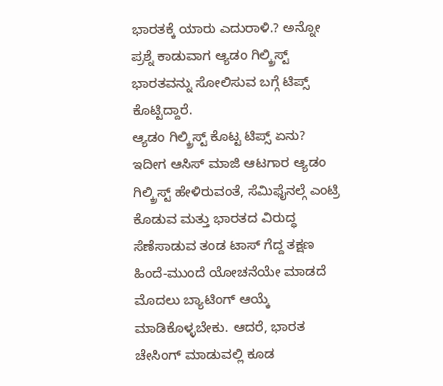ಭಾರತಕ್ಕೆ ಯಾರು ಎದುರಾಳಿ.? ಅನ್ನೋ ಪ್ರಶ್ನೆ ಕಾಡುವಾಗ ಆ್ಯಡಂ ಗಿಲ್ಕ್ರಿಸ್ಟ್ ಭಾರತವನ್ನು ಸೋಲಿಸುವ ಬಗ್ಗೆ ಟಿಪ್ಸ್ ಕೊಟ್ಟಿದ್ದಾರೆ.
ಆ್ಯಡಂ ಗಿಲ್ಕ್ರಿಸ್ಟ್ ಕೊಟ್ಟ ಟಿಪ್ಸ್ ಏನು?
ಇದೀಗ ಆಸಿಸ್ ಮಾಜಿ ಆಟಗಾರ ಆ್ಯಡಂ ಗಿಲ್ಕ್ರಿಸ್ಟ್ ಹೇಳಿರುವಂತೆ, ಸೆಮಿಫೈನಲ್ಗೆ ಎಂಟ್ರಿ ಕೊಡುವ ಮತ್ತು ಭಾರತದ ವಿರುದ್ಧ ಸೆಣೆಸಾಡುವ ತಂಡ ಟಾಸ್ ಗೆದ್ದ ತಕ್ಷಣ ಹಿಂದೆ-ಮುಂದೆ ಯೋಚನೆಯೇ ಮಾಡದೆ ಮೊದಲು ಬ್ಯಾಟಿಂಗ್ ಆಯ್ಕೆ ಮಾಡಿಕೊಳ್ಳಬೇಕು. ಆದರೆ, ಭಾರತ ಚೇಸಿಂಗ್ ಮಾಡುವಲ್ಲಿ ಕೂಡ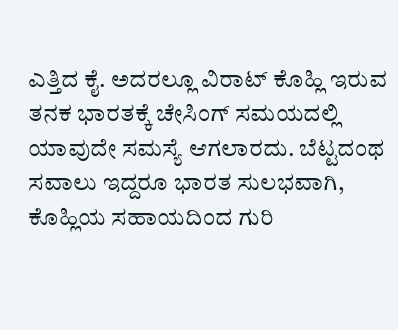ಎತ್ತಿದ ಕೈ. ಅದರಲ್ಲೂ ವಿರಾಟ್ ಕೊಹ್ಲಿ ಇರುವ ತನಕ ಭಾರತಕ್ಕೆ ಚೇಸಿಂಗ್ ಸಮಯದಲ್ಲಿ ಯಾವುದೇ ಸಮಸ್ಯೆ ಆಗಲಾರದು. ಬೆಟ್ಟದಂಥ ಸವಾಲು ಇದ್ದರೂ ಭಾರತ ಸುಲಭವಾಗಿ, ಕೊಹ್ಲಿಯ ಸಹಾಯದಿಂದ ಗುರಿ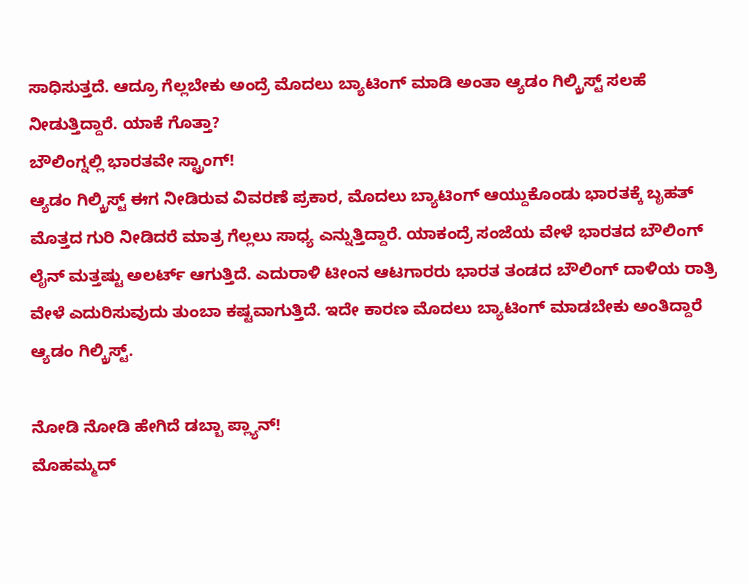ಸಾಧಿಸುತ್ತದೆ. ಆದ್ರೂ ಗೆಲ್ಲಬೇಕು ಅಂದ್ರೆ ಮೊದಲು ಬ್ಯಾಟಿಂಗ್ ಮಾಡಿ ಅಂತಾ ಆ್ಯಡಂ ಗಿಲ್ಕ್ರಿಸ್ಟ್ ಸಲಹೆ ನೀಡುತ್ತಿದ್ದಾರೆ. ಯಾಕೆ ಗೊತ್ತಾ?
ಬೌಲಿಂಗ್ನಲ್ಲಿ ಭಾರತವೇ ಸ್ಟ್ರಾಂಗ್!
ಆ್ಯಡಂ ಗಿಲ್ಕ್ರಿಸ್ಟ್ ಈಗ ನೀಡಿರುವ ವಿವರಣೆ ಪ್ರಕಾರ, ಮೊದಲು ಬ್ಯಾಟಿಂಗ್ ಆಯ್ದುಕೊಂಡು ಭಾರತಕ್ಕೆ ಬೃಹತ್ ಮೊತ್ತದ ಗುರಿ ನೀಡಿದರೆ ಮಾತ್ರ ಗೆಲ್ಲಲು ಸಾಧ್ಯ ಎನ್ನುತ್ತಿದ್ದಾರೆ. ಯಾಕಂದ್ರೆ ಸಂಜೆಯ ವೇಳೆ ಭಾರತದ ಬೌಲಿಂಗ್ ಲೈನ್ ಮತ್ತಷ್ಟು ಅಲರ್ಟ್ ಆಗುತ್ತಿದೆ. ಎದುರಾಳಿ ಟೀಂನ ಆಟಗಾರರು ಭಾರತ ತಂಡದ ಬೌಲಿಂಗ್ ದಾಳಿಯ ರಾತ್ರಿ ವೇಳೆ ಎದುರಿಸುವುದು ತುಂಬಾ ಕಷ್ಟವಾಗುತ್ತಿದೆ. ಇದೇ ಕಾರಣ ಮೊದಲು ಬ್ಯಾಟಿಂಗ್ ಮಾಡಬೇಕು ಅಂತಿದ್ದಾರೆ ಆ್ಯಡಂ ಗಿಲ್ಕ್ರಿಸ್ಟ್.

ನೋಡಿ ನೋಡಿ ಹೇಗಿದೆ ಡಬ್ಬಾ ಪ್ಲ್ಯಾನ್!
ಮೊಹಮ್ಮದ್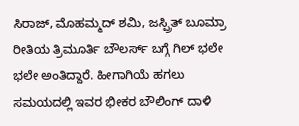ಸಿರಾಜ್, ಮೊಹಮ್ಮದ್ ಶಮಿ, ಜಸ್ಪ್ರಿತ್ ಬೂಮ್ರಾ ರೀತಿಯ ತ್ರಿಮೂರ್ತಿ ಬೌಲರ್ಸ್ ಬಗ್ಗೆ ಗಿಲ್ ಭಲೇ ಭಲೇ ಅಂತಿದ್ದಾರೆ. ಹೀಗಾಗಿಯೆ ಹಗಲು ಸಮಯದಲ್ಲಿ ಇವರ ಭೀಕರ ಬೌಲಿಂಗ್ ದಾಳಿ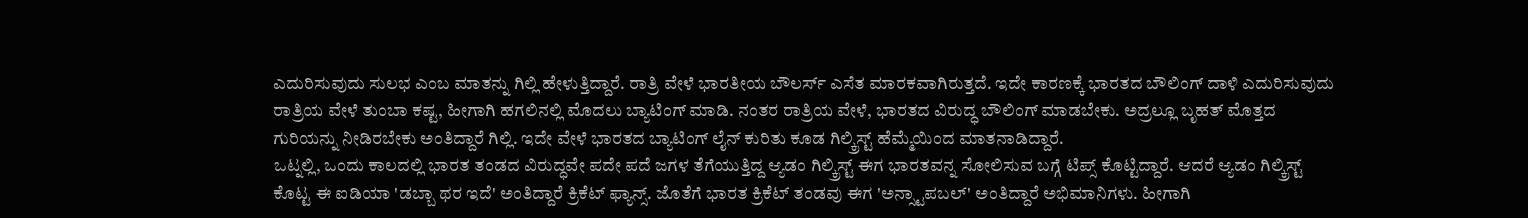ಎದುರಿಸುವುದು ಸುಲಭ ಎಂಬ ಮಾತನ್ನು ಗಿಲ್ಲಿ ಹೇಳುತ್ತಿದ್ದಾರೆ. ರಾತ್ರಿ ವೇಳೆ ಭಾರತೀಯ ಬೌಲರ್ಸ್ ಎಸೆತ ಮಾರಕವಾಗಿರುತ್ತದೆ. ಇದೇ ಕಾರಣಕ್ಕೆ ಭಾರತದ ಬೌಲಿಂಗ್ ದಾಳಿ ಎದುರಿಸುವುದು ರಾತ್ರಿಯ ವೇಳೆ ತುಂಬಾ ಕಷ್ಟ, ಹೀಗಾಗಿ ಹಗಲಿನಲ್ಲಿ ಮೊದಲು ಬ್ಯಾಟಿಂಗ್ ಮಾಡಿ. ನಂತರ ರಾತ್ರಿಯ ವೇಳೆ, ಭಾರತದ ವಿರುದ್ಧ ಬೌಲಿಂಗ್ ಮಾಡಬೇಕು. ಅದ್ರಲ್ಲೂ ಬೃಹತ್ ಮೊತ್ತದ ಗುರಿಯನ್ನು ನೀಡಿರಬೇಕು ಅಂತಿದ್ದಾರೆ ಗಿಲ್ಲಿ. ಇದೇ ವೇಳೆ ಭಾರತದ ಬ್ಯಾಟಿಂಗ್ ಲೈನ್ ಕುರಿತು ಕೂಡ ಗಿಲ್ಕ್ರಿಸ್ಟ್ ಹೆಮ್ಮೆಯಿಂದ ಮಾತನಾಡಿದ್ದಾರೆ.
ಒಟ್ನಲ್ಲಿ, ಒಂದು ಕಾಲದಲ್ಲಿ ಭಾರತ ತಂಡದ ವಿರುದ್ಧವೇ ಪದೇ ಪದೆ ಜಗಳ ತೆಗೆಯುತ್ತಿದ್ದ ಆ್ಯಡಂ ಗಿಲ್ಕ್ರಿಸ್ಟ್ ಈಗ ಭಾರತವನ್ನ ಸೋಲಿಸುವ ಬಗ್ಗೆ ಟಿಪ್ಸ್ ಕೊಟ್ಟಿದ್ದಾರೆ. ಆದರೆ ಆ್ಯಡಂ ಗಿಲ್ಕ್ರಿಸ್ಟ್ ಕೊಟ್ಟ ಈ ಐಡಿಯಾ 'ಡಬ್ಬಾ ಥರ ಇದೆ' ಅಂತಿದ್ದಾರೆ ಕ್ರಿಕೆಟ್ ಫ್ಯಾನ್ಸ್. ಜೊತೆಗೆ ಭಾರತ ಕ್ರಿಕೆಟ್ ತಂಡವು ಈಗ 'ಅನ್ಸ್ಟಾಪಬಲ್' ಅಂತಿದ್ದಾರೆ ಅಭಿಮಾನಿಗಳು. ಹೀಗಾಗಿ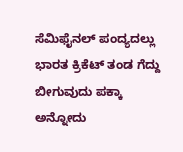ಸೆಮಿಫೈನಲ್ ಪಂದ್ಯದಲ್ಲು ಭಾರತ ಕ್ರಿಕೆಟ್ ತಂಡ ಗೆದ್ದು ಬೀಗುವುದು ಪಕ್ಕಾ ಅನ್ನೋದು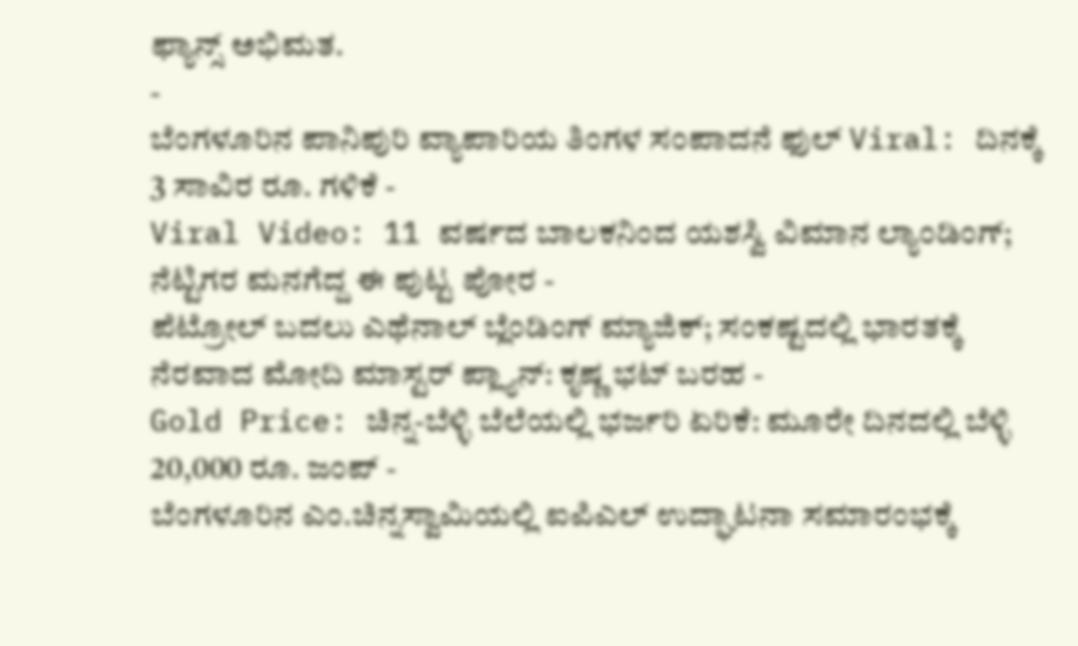ಫ್ಯಾನ್ಸ್ ಅಭಿಮತ.
-
ಬೆಂಗಳೂರಿನ ಪಾನಿಪುರಿ ವ್ಯಾಪಾರಿಯ ತಿಂಗಳ ಸಂಪಾದನೆ ಫುಲ್ Viral: ದಿನಕ್ಕೆ 3 ಸಾವಿರ ರೂ. ಗಳಿಕೆ -
Viral Video: 11 ವರ್ಷದ ಬಾಲಕನಿಂದ ಯಶಸ್ವಿ ವಿಮಾನ ಲ್ಯಾಂಡಿಂಗ್; ನೆಟ್ಟಿಗರ ಮನಗೆದ್ದ ಈ ಪುಟ್ಟ ಪೋರ -
ಪೆಟ್ರೋಲ್ ಬದಲು ಎಥೆನಾಲ್ ಬ್ಲೆಂಡಿಂಗ್ ಮ್ಯಾಜಿಕ್; ಸಂಕಷ್ಟದಲ್ಲಿ ಭಾರತಕ್ಕೆ ನೆರವಾದ ಮೋದಿ ಮಾಸ್ಟರ್ ಪ್ಲ್ಯಾನ್: ಕೃಷ್ಣ ಭಟ್ ಬರಹ -
Gold Price: ಚಿನ್ನ-ಬೆಳ್ಳಿ ಬೆಲೆಯಲ್ಲಿ ಭರ್ಜರಿ ಏರಿಕೆ: ಮೂರೇ ದಿನದಲ್ಲಿ ಬೆಳ್ಳಿ 20,000 ರೂ. ಜಂಪ್ -
ಬೆಂಗಳೂರಿನ ಎಂ.ಚಿನ್ನಸ್ವಾಮಿಯಲ್ಲಿ ಐಪಿಎಲ್ ಉದ್ಘಾಟನಾ ಸಮಾರಂಭಕ್ಕೆ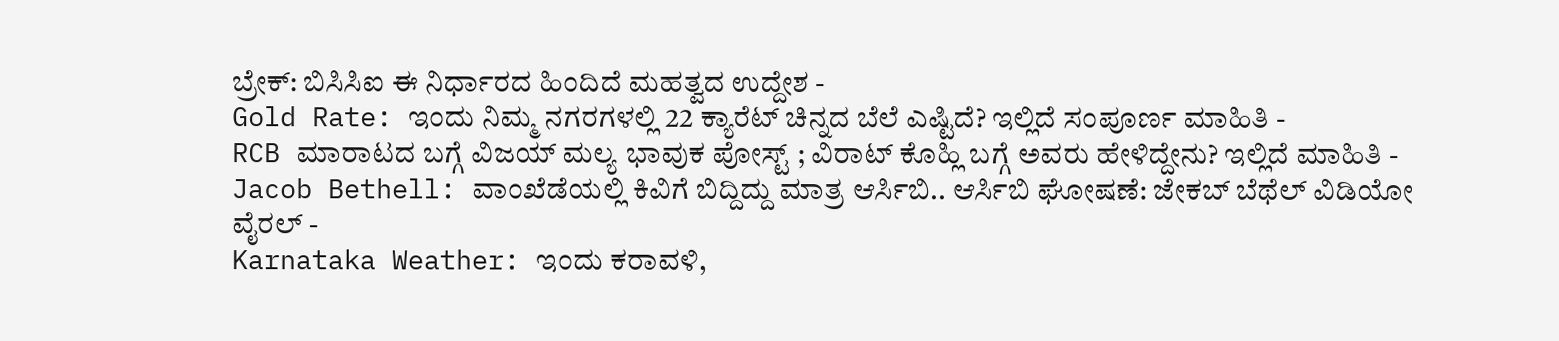ಬ್ರೇಕ್: ಬಿಸಿಸಿಐ ಈ ನಿರ್ಧಾರದ ಹಿಂದಿದೆ ಮಹತ್ವದ ಉದ್ದೇಶ -
Gold Rate: ಇಂದು ನಿಮ್ಮ ನಗರಗಳಲ್ಲಿ 22 ಕ್ಯಾರೆಟ್ ಚಿನ್ನದ ಬೆಲೆ ಎಷ್ಟಿದೆ? ಇಲ್ಲಿದೆ ಸಂಪೂರ್ಣ ಮಾಹಿತಿ -
RCB ಮಾರಾಟದ ಬಗ್ಗೆ ವಿಜಯ್ ಮಲ್ಯ ಭಾವುಕ ಪೋಸ್ಟ್ ; ವಿರಾಟ್ ಕೊಹ್ಲಿ ಬಗ್ಗೆ ಅವರು ಹೇಳಿದ್ದೇನು? ಇಲ್ಲಿದೆ ಮಾಹಿತಿ -
Jacob Bethell: ವಾಂಖೆಡೆಯಲ್ಲಿ ಕಿವಿಗೆ ಬಿದ್ದಿದ್ದು ಮಾತ್ರ ಆರ್ಸಿಬಿ.. ಆರ್ಸಿಬಿ ಘೋಷಣೆ: ಜೇಕಬ್ ಬೆಥೆಲ್ ವಿಡಿಯೋ ವೈರಲ್ -
Karnataka Weather: ಇಂದು ಕರಾವಳಿ,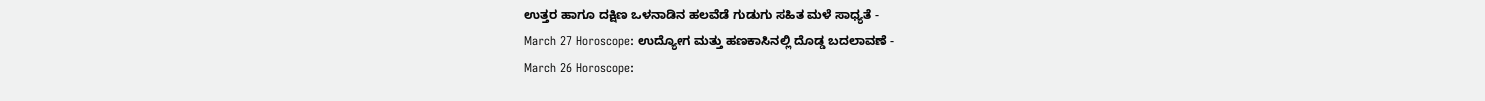ಉತ್ತರ ಹಾಗೂ ದಕ್ಷಿಣ ಒಳನಾಡಿನ ಹಲವೆಡೆ ಗುಡುಗು ಸಹಿತ ಮಳೆ ಸಾಧ್ಯತೆ -
March 27 Horoscope: ಉದ್ಯೋಗ ಮತ್ತು ಹಣಕಾಸಿನಲ್ಲಿ ದೊಡ್ಡ ಬದಲಾವಣೆ -
March 26 Horoscope: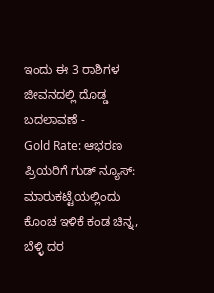ಇಂದು ಈ 3 ರಾಶಿಗಳ ಜೀವನದಲ್ಲಿ ದೊಡ್ಡ ಬದಲಾವಣೆ -
Gold Rate: ಆಭರಣ ಪ್ರಿಯರಿಗೆ ಗುಡ್ ನ್ಯೂಸ್: ಮಾರುಕಟ್ಟೆಯಲ್ಲಿಂದು ಕೊಂಚ ಇಳಿಕೆ ಕಂಡ ಚಿನ್ನ, ಬೆಳ್ಳಿ ದರ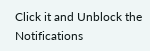Click it and Unblock the Notifications